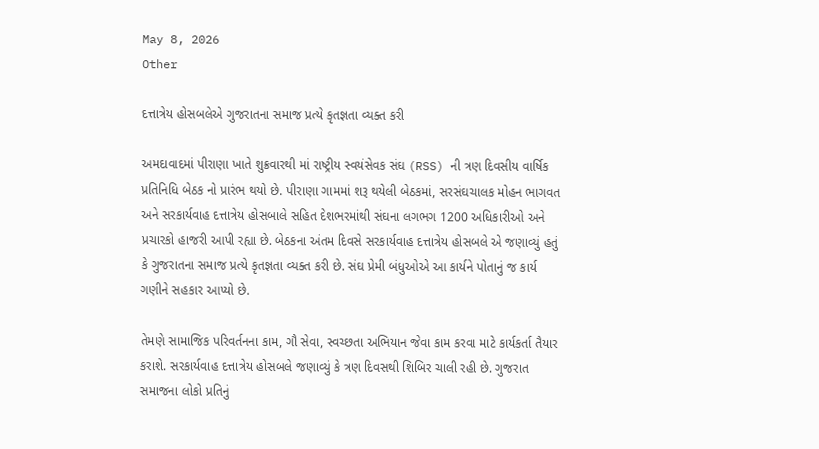May 8, 2026
Other

દત્તાત્રેય હોસબલેએ ગુજરાતના સમાજ પ્રત્યે કૃતજ્ઞતા વ્યક્ત કરી

અમદાવાદમાં પીરાણા ખાતે શુક્રવારથી માં રાષ્ટ્રીય સ્વયંસેવક સંઘ (RSS) ની ત્રણ દિવસીય વાર્ષિક પ્રતિનિધિ બેઠક નો પ્રારંભ થયો છે. પીરાણા ગામમાં શરૂ થયેલી બેઠકમાં, સરસંઘચાલક મોહન ભાગવત અને સરકાર્યવાહ દત્તાત્રેય હોસબાલે સહિત દેશભરમાંથી સંઘના લગભગ 1200 અધિકારીઓ અને પ્રચારકો હાજરી આપી રહ્યા છે. બેઠકના અંતમ દિવસે સરકાર્યવાહ દત્તાત્રેય હોસબલે એ જણાવ્યું હતું કે ગુજરાતના સમાજ પ્રત્યે કૃતજ્ઞતા વ્યક્ત કરી છે. સંઘ પ્રેમી બંધુઓએ આ કાર્યને પોતાનું જ કાર્ય ગણીને સહકાર આપ્યો છે.

તેમણે સામાજિક પરિવર્તનના કામ, ગૌ સેવા, સ્વચ્છતા અભિયાન જેવા કામ કરવા માટે કાર્યકર્તા તૈયાર કરાશે. સરકાર્યવાહ દત્તાત્રેય હોસબલે જણાવ્યું કે ત્રણ દિવસથી શિબિર ચાલી રહી છે. ગુજરાત સમાજના લોકો પ્રતિનું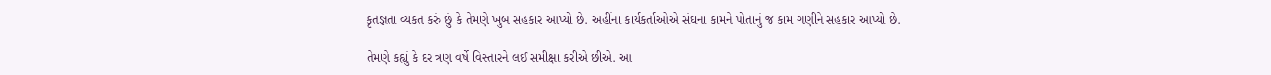કૃતજ્ઞતા વ્યકત કરું છું કે તેમણે ખુબ સહકાર આપ્યો છે. અહીંના કાર્યકર્તાઓએ સંઘના કામને પોતાનું જ કામ ગણીને સહકાર આપ્યો છે.

તેમણે કહ્યું કે દર ત્રણ વર્ષે વિસ્તારને લઈ સમીક્ષા કરીએ છીએ. આ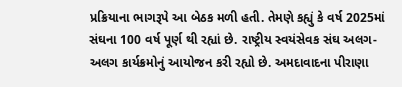પ્રક્રિયાના ભાગરૂપે આ બેઠક મળી હતી. તેમણે કહ્યું કે વર્ષ 2025માં સંઘના 100 વર્ષ પૂર્ણ થી રહ્યાં છે. રાષ્ટ્રીય સ્વયંસેવક સંઘ અલગ-અલગ કાર્યક્રમોનું આયોજન કરી રહ્યો છે. અમદાવાદના પીરાણા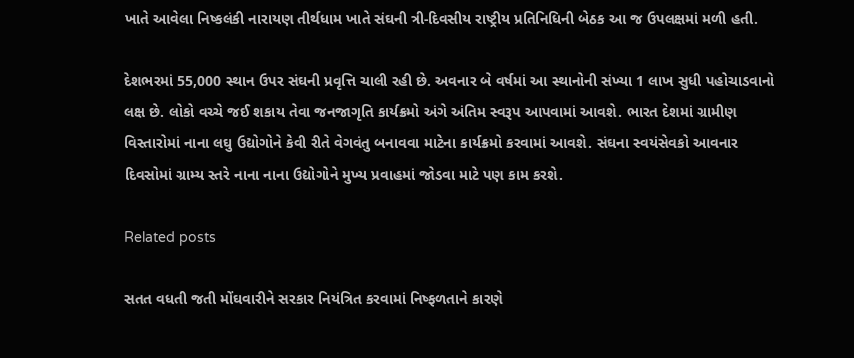ખાતે આવેલા નિષ્કલંકી નારાયણ તીર્થધામ ખાતે સંઘની ત્રી-દિવસીય રાષ્ટ્રીય પ્રતિનિધિની બેઠક આ જ ઉપલક્ષમાં મળી હતી.

દેશભરમાં 55,000 સ્થાન ઉપર સંઘની પ્રવૃત્તિ ચાલી રહી છે. અવનાર બે વર્ષમાં આ સ્થાનોની સંખ્યા 1 લાખ સુધી પહોચાડવાનો લક્ષ છે. લોકો વચ્ચે જઈ શકાય તેવા જનજાગૃતિ કાર્યક્રમો અંગે અંતિમ સ્વરૂપ આપવામાં આવશે. ભારત દેશમાં ગ્રામીણ વિસ્તારોમાં નાના લઘુ ઉદ્યોગોને કેવી રીતે વેગવંતુ બનાવવા માટેના કાર્યક્રમો કરવામાં આવશે. સંઘના સ્વયંસેવકો આવનાર દિવસોમાં ગ્રામ્ય સ્તરે નાના નાના ઉદ્યોગોને મુખ્ય પ્રવાહમાં જોડવા માટે પણ કામ કરશે.

Related posts

સતત વધતી જતી મોંઘવારીને સરકાર નિયંત્રિત કરવામાં નિષ્‍ફળતાને કારણે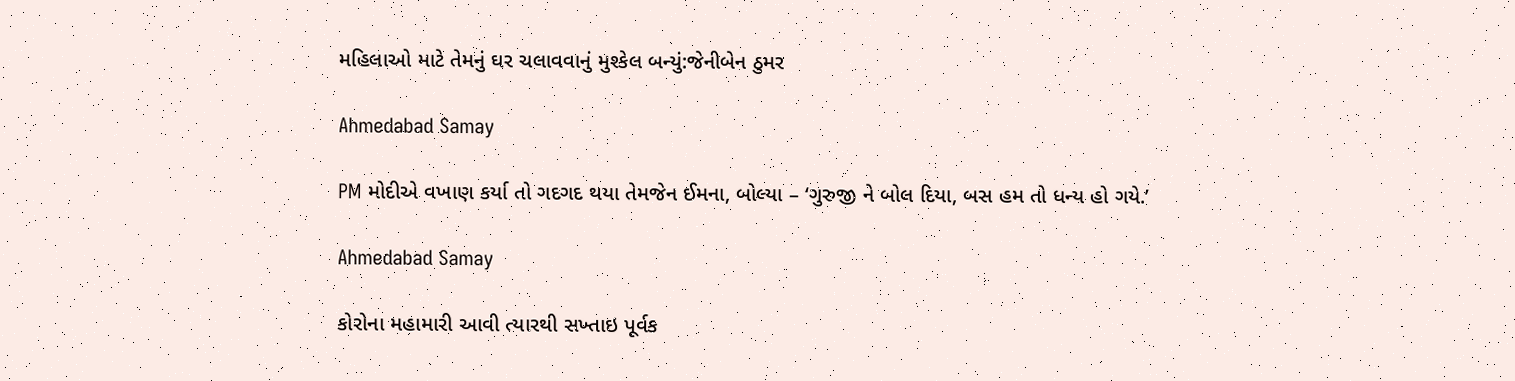મહિલાઓ માટે તેમનું ઘર ચલાવવાનું મુશ્‍કેલ બન્‍યું:જેનીબેન ઠુમર

Ahmedabad Samay

PM મોદીએ વખાણ કર્યા તો ગદગદ થયા તેમજેન ઈમના, બોલ્યા – ‘ગુરુજી ને બોલ દિયા, બસ હમ તો ધન્ય હો ગયે.’

Ahmedabad Samay

કોરોના મહામારી આવી ત્યારથી સખ્તાઇ પૂર્વક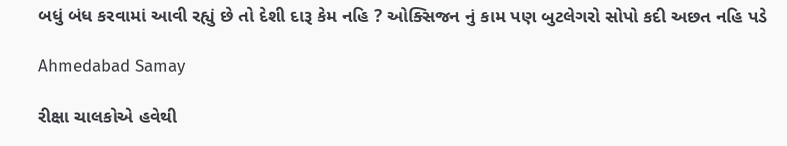બધું બંધ કરવામાં આવી રહ્યું છે તો દેશી દારૂ કેમ નહિ ? ઓક્સિજન નું કામ પણ બુટલેગરો સોપો કદી અછત નહિ પડે

Ahmedabad Samay

રીક્ષા ચાલકોએ હવેથી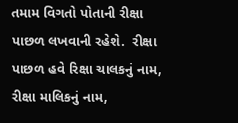તમામ વિગતો પોતાની રીક્ષા પાછળ લખવાની રહેશે.  રીક્ષા પાછળ હવે રિક્ષા ચાલકનું નામ, રીક્ષા માલિકનું નામ,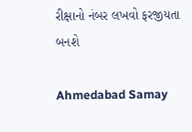રીક્ષાનો નંબર લખવો ફરજીયતા બનશે

Ahmedabad Samay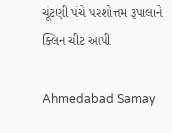ચૂંટણી પંચે પરશોત્તમ રૂપાલાને ક્‍લિન ચીટ આપી

Ahmedabad Samay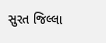સુરત જિલ્લા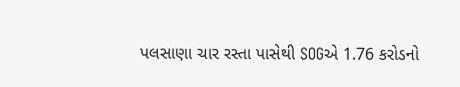પલસાણા ચાર રસ્તા પાસેથી SOGએ 1.76 કરોડનો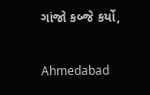ગાંજો કબ્જે કર્યો,

Ahmedabad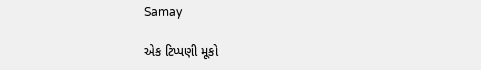Samay

એક ટિપ્પણી મૂકો